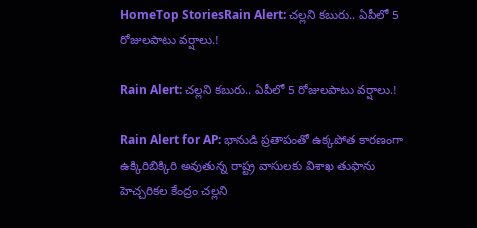HomeTop StoriesRain Alert: చల్లని కబురు.. ఏపీలో 5 రోజులపాటు వర్షాలు.!

Rain Alert: చల్లని కబురు.. ఏపీలో 5 రోజులపాటు వర్షాలు.!

Rain Alert for AP: భానుడి ప్రతాపంతో ఉక్కపోత కారణంగా ఉక్కిరిబిక్కిరి అవుతున్న రాష్ట్ర వాసులకు విశాఖ తుఫాను హెచ్చరికల కేంద్రం చల్లని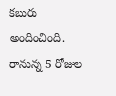కబురు అందించింది. రానున్న 5 రోజుల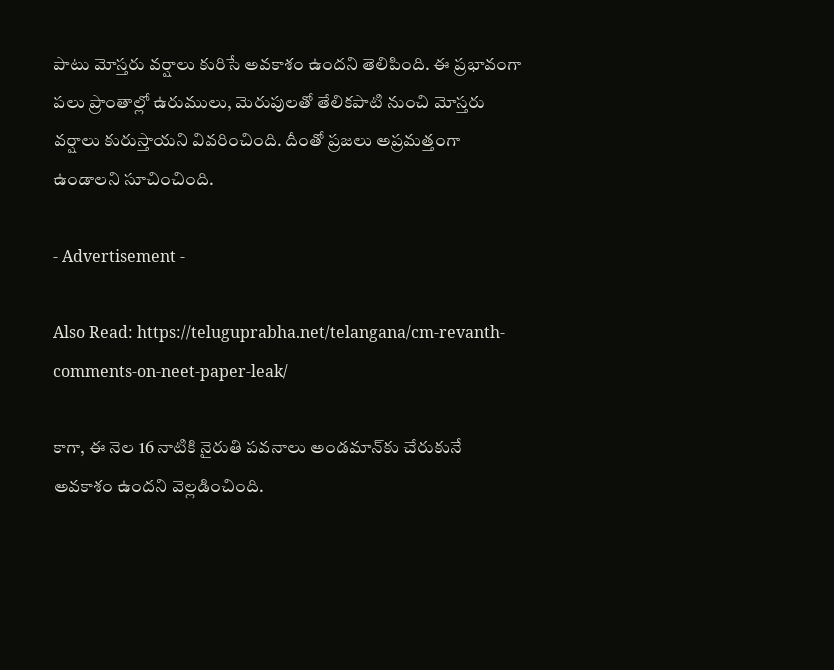పాటు మోస్తరు వర్షాలు కురిసే అవకాశం ఉందని తెలిపింది. ఈ ప్రభావంగా పలు ప్రాంతాల్లో ఉరుములు, మెరుపులతో తేలికపాటి నుంచి మోస్తరు వర్షాలు కురుస్తాయని వివరించింది. దీంతో ప్రజలు అప్రమత్తంగా ఉండాలని సూచించింది.

- Advertisement -

Also Read: https://teluguprabha.net/telangana/cm-revanth-comments-on-neet-paper-leak/

కాగా, ఈ నెల 16 నాటికి నైరుతి పవనాలు అండమాన్‌కు చేరుకునే అవకాశం ఉందని వెల్లడించింది.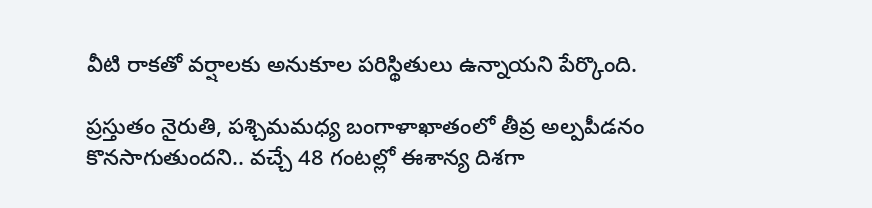వీటి రాకతో వర్షాలకు అనుకూల పరిస్థితులు ఉన్నాయని పేర్కొంది.

ప్రస్తుతం నైరుతి, పశ్చిమమధ్య బంగాళాఖాతంలో తీవ్ర అల్పపీడనం కొనసాగుతుందని.. వచ్చే 48 గంటల్లో ఈశాన్య దిశగా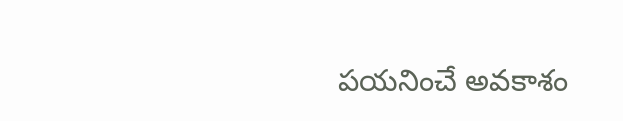పయనించే అవకాశం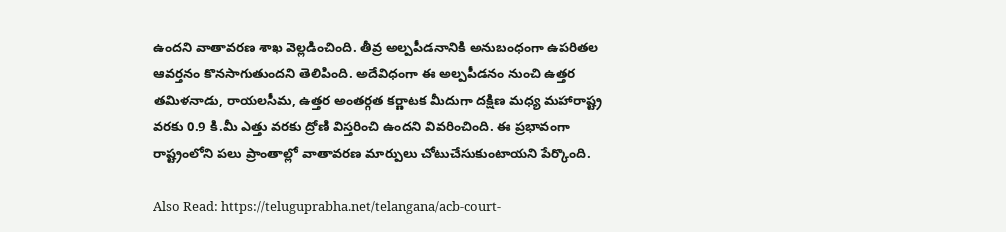ఉందని వాతావరణ శాఖ వెల్లడించింది. తీవ్ర అల్పపీడనానికి అనుబంధంగా ఉపరితల ఆవర్తనం కొనసాగుతుందని తెలిపింది. అదేవిధంగా ఈ అల్పపీడనం నుంచి ఉత్తర తమిళనాడు, రాయలసీమ, ఉత్తర అంతర్గత కర్ణాటక మీదుగా దక్షిణ మధ్య మహారాష్ట్ర వరకు 0.9 కి.మీ ఎత్తు వరకు ద్రోణి విస్తరించి ఉందని వివరించింది. ఈ ప్రభావంగా రాష్ట్రంలోని పలు ప్రాంతాల్లో వాతావరణ మార్పులు చోటుచేసుకుంటాయని పేర్కొంది.

Also Read: https://teluguprabha.net/telangana/acb-court-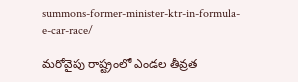summons-former-minister-ktr-in-formula-e-car-race/

మరోవైపు రాష్ట్రంలో ఎండల తీవ్రత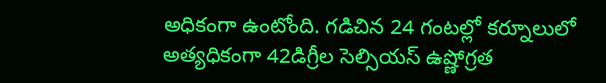అధికంగా ఉంటోంది. గడిచిన 24 గంటల్లో కర్నూలులో అత్యధికంగా 42డిగ్రీల సెల్సియస్‌ ఉష్ణోగ్రత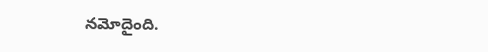నమోదైంది.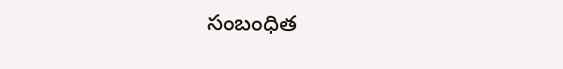సంబంధిత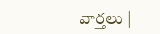వార్తలు |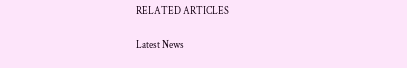RELATED ARTICLES

Latest News